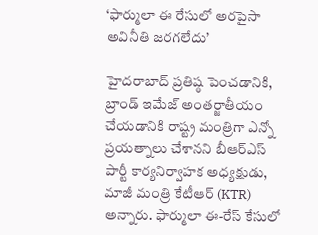‘ఫార్ములా ఈ రేసులో అరపైసా అవినీతి జరగలేదు’

హైదరాబాద్ ప్రతిష్ఠ పెంచడానికి, బ్రాండ్‌ ఇమేజ్‌ అంతర్జాతీయం చేయడానికి రాష్ట్ర మంత్రిగా ఎన్నో ప్రయత్నాలు చేశానని బీఆర్ఎస్ పార్టీ కార్యనిర్వాహక అధ్యక్షుడు, మాజీ మంత్రి కేటీఆర్‌ (KTR) అన్నారు. ఫార్ములా ఈ-రేస్‌ కేసులో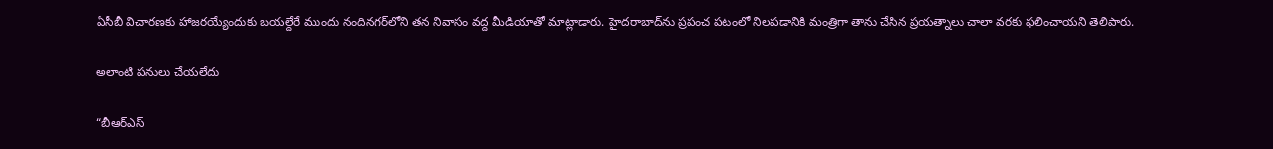ఏసీబీ విచారణకు హాజరయ్యేందుకు బయల్దేరే ముందు నందినగర్‌లోని తన నివాసం వద్ద మీడియాతో మాట్లాడారు. హైదరాబాద్‌ను ప్రపంచ పటంలో నిలపడానికి మంత్రిగా తాను చేసిన ప్రయత్నాలు చాలా వరకు ఫలించాయని తెలిపారు.

అలాంటి పనులు చేయలేదు

“బీఆర్ఎస్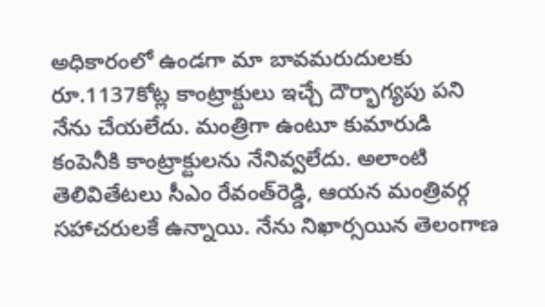అధికారంలో ఉండగా మా బావమరుదులకు రూ.1137కోట్ల కాంట్రాక్టులు ఇచ్చే దౌర్భాగ్యపు పని నేను చేయలేదు. మంత్రిగా ఉంటూ కుమారుడి కంపెనీకి కాంట్రాక్టులను నేనివ్వలేదు. అలాంటి తెలివితేటలు సీఎం రేవంత్‌రెడ్డి, ఆయన మంత్రివర్గ సహాచరులకే ఉన్నాయి. నేను నిఖార్సయిన తెలంగాణ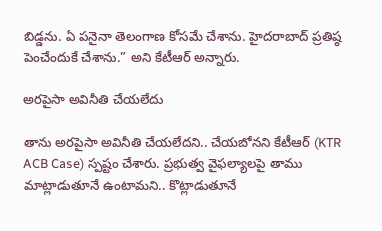బిడ్డను. ఏ పనైనా తెలంగాణ కోసమే చేశాను. హైదరాబాద్‌ ప్రతిష్ఠ పెంచేందుకే చేశాను.” అని కేటీఆర్ అన్నారు.

అరపైసా అవినీతి చేయలేదు

తాను అరపైసా అవినీతి చేయలేదని.. చేయబోనని కేటీఆర్ (KTR ACB Case) స్పష్టం చేశారు. ప్రభుత్వ వైఫల్యాలపై తాము మాట్లాడుతూనే ఉంటామని.. కొట్లాడుతూనే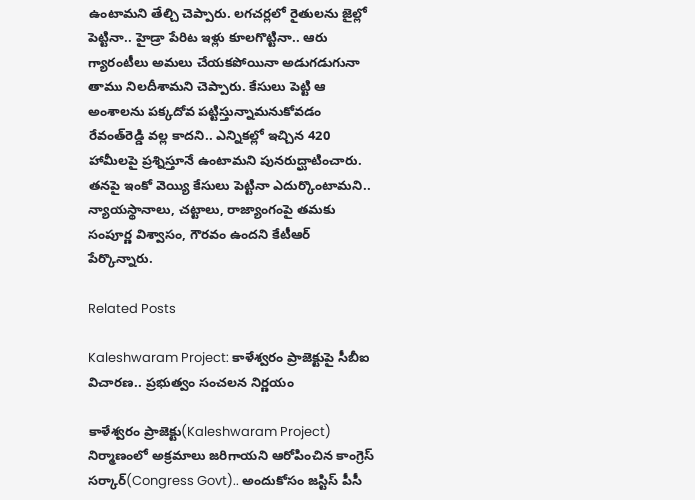ఉంటామని తేల్చి చెప్పారు. లగచర్లలో రైతులను జైల్లో పెట్టినా.. హైడ్రా పేరిట ఇళ్లు కూలగొట్టినా.. ఆరు గ్యారంటీలు అమలు చేయకపోయినా అడుగడుగునా తాము నిలదీశామని చెప్పారు. కేసులు పెట్టి ఆ అంశాలను పక్కదోవ పట్టిస్తున్నామనుకోవడం రేవంత్‌రెడ్డి వల్ల కాదని.. ఎన్నికల్లో ఇచ్చిన 420 హామీలపై ప్రశ్నిస్తూనే ఉంటామని పునరుద్ఘాటించారు. తనపై ఇంకో వెయ్యి కేసులు పెట్టినా ఎదుర్కొంటామని.. న్యాయస్థానాలు, చట్టాలు, రాజ్యాంగంపై తమకు సంపూర్ణ విశ్వాసం, గౌరవం ఉందని కేటీఆర్ పేర్కొన్నారు.

Related Posts

Kaleshwaram Project: కాళేశ్వరం ప్రాజెక్టుపై సీబీఐ విచారణ.. ప్రభుత్వం సంచలన నిర్ణయం

కాళేశ్వరం ప్రాజెక్టు(Kaleshwaram Project) నిర్మాణంలో అక్రమాలు జరిగాయని ఆరోపించిన కాంగ్రెస్ సర్కార్(Congress Govt).. అందుకోసం జస్టిస్ పీసీ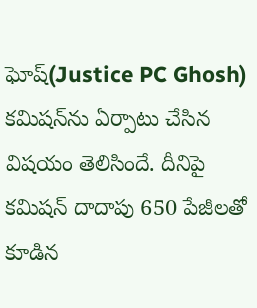ఘోష్(Justice PC Ghosh) కమిషన్‌ను ఏర్పాటు చేసిన విషయం తెలిసిందే. దీనిపై కమిషన్ దాదాపు 650 పేజీలతో కూడిన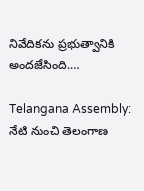నివేదికను ప్రభుత్వానికి అందజేసింది.…

Telangana Assembly: నేటి నుంచి తెలంగాణ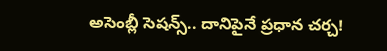అసెంబ్లీ సెషన్స్.. దానిపైనే ప్రధాన చర్చ!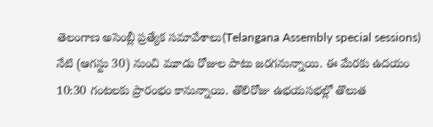తెలంగాణ అసెంబ్లీ ప్రత్యేక సమావేశాలు(Telangana Assembly special sessions) నేటి (ఆగస్టు 30) నుంచి మూడు రోజుల పాటు జరగనున్నాయి. ఈ మేరకు ఉదయం 10:30 గంటలకు ప్రారంభం కానున్నాయి. తొలిరోజు ఉభయసభల్లో తొలుత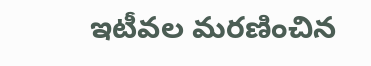ఇటీవల మరణించిన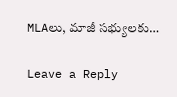MLAలు, మాజీ సభ్యులకు…

Leave a Reply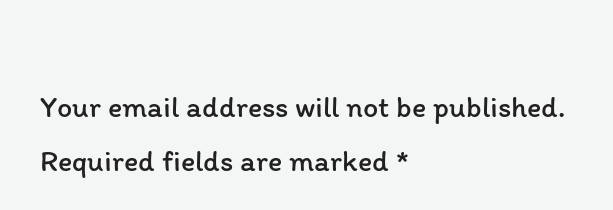Your email address will not be published. Required fields are marked *